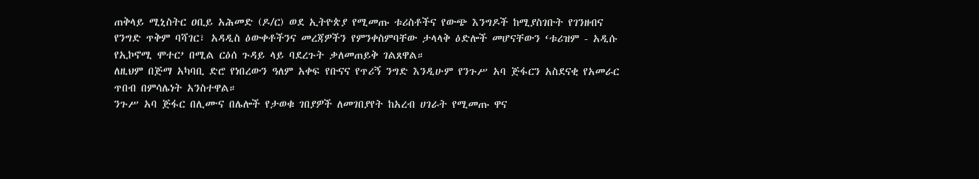ጠቅላይ ሚኒስትር ዐቢይ አሕመድ (ዶ/ር) ወደ ኢትዮጵያ የሚመጡ ቱሪስቶችና የውጭ እንግዶች ከሚያስገቡት የገንዘብና የንግድ ጥቅም ባሻገር፣ አዳዲስ ዕውቀቶችንና መረጃዎችን የምንቀስምባቸው ታላላቅ ዕድሎች መሆናቸውን ‘ቱሪዝም - አዲሱ የኢኮኖሚ ሞተር’ በሚል ርዕሰ ጉዳይ ላይ ባደረጉት ቃለመጠይቅ ገልጸዋል።
ለዚህም በጅማ አካባቢ ድሮ የነበረውን ዓለም አቀፍ የቡናና የጥሪኝ ንግድ እንዲሁም የንጉሥ አባ ጅፋርን አስደናቂ የአመራር ጥበብ በምሳሌነት አንስተዋል።
ንጉሥ አባ ጅፋር በሊሙና በሌሎች የታወቁ ገበያዎች ለመገበያየት ከአረብ ሀገራት የሚመጡ ዋና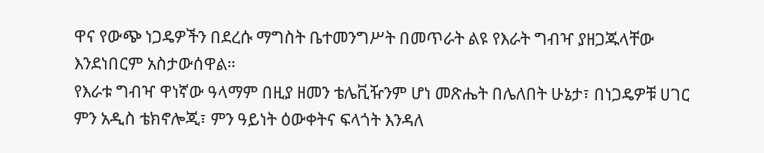ዋና የውጭ ነጋዴዎችን በደረሱ ማግስት ቤተመንግሥት በመጥራት ልዩ የእራት ግብዣ ያዘጋጁላቸው እንደነበርም አስታውሰዋል።
የእራቱ ግብዣ ዋነኛው ዓላማም በዚያ ዘመን ቴሌቪዥንም ሆነ መጽሔት በሌለበት ሁኔታ፣ በነጋዴዎቹ ሀገር ምን አዲስ ቴክኖሎጂ፣ ምን ዓይነት ዕውቀትና ፍላጎት እንዳለ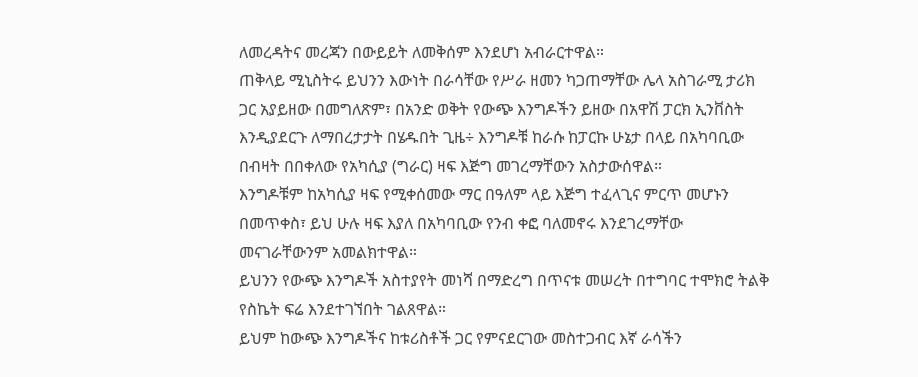ለመረዳትና መረጃን በውይይት ለመቅሰም እንደሆነ አብራርተዋል።
ጠቅላይ ሚኒስትሩ ይህንን እውነት በራሳቸው የሥራ ዘመን ካጋጠማቸው ሌላ አስገራሚ ታሪክ ጋር አያይዘው በመግለጽም፣ በአንድ ወቅት የውጭ እንግዶችን ይዘው በአዋሽ ፓርክ ኢንቨስት እንዲያደርጉ ለማበረታታት በሄዱበት ጊዜ÷ እንግዶቹ ከራሱ ከፓርኩ ሁኔታ በላይ በአካባቢው በብዛት በበቀለው የአካሲያ (ግራር) ዛፍ እጅግ መገረማቸውን አስታውሰዋል።
እንግዶቹም ከአካሲያ ዛፍ የሚቀሰመው ማር በዓለም ላይ እጅግ ተፈላጊና ምርጥ መሆኑን በመጥቀስ፣ ይህ ሁሉ ዛፍ እያለ በአካባቢው የንብ ቀፎ ባለመኖሩ እንደገረማቸው መናገራቸውንም አመልክተዋል።
ይህንን የውጭ እንግዶች አስተያየት መነሻ በማድረግ በጥናቱ መሠረት በተግባር ተሞክሮ ትልቅ የስኬት ፍሬ እንደተገኘበት ገልጸዋል።
ይህም ከውጭ እንግዶችና ከቱሪስቶች ጋር የምናደርገው መስተጋብር እኛ ራሳችን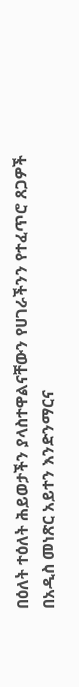በዕለት ተዕለት ሕይወታችን ያላስተዋልናቸውን የሀገራችንን የተፈጥሮ ጸጋዎች በአዲስ መነጽር አይተን እንድንማርና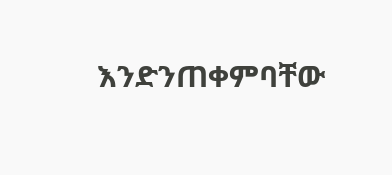እንድንጠቀምባቸው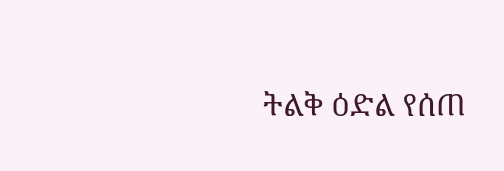ትልቅ ዕድል የሰጠ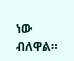ነው ብለዋል።